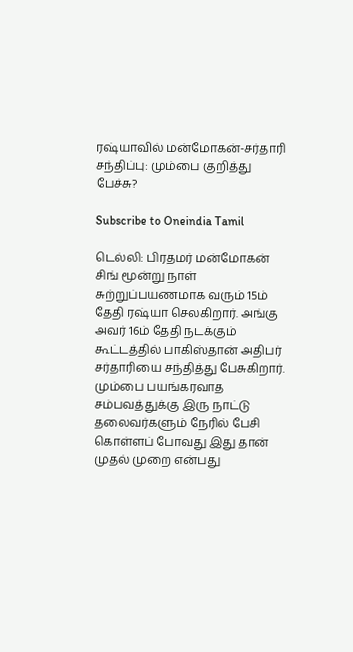ரஷ்யாவில் மன்மோகன்-சர்தாரி சந்திப்பு: மும்பை குறித்து பேச்சு?

Subscribe to Oneindia Tamil

டெல்லி: பிரதமர் மன்மோகன் சிங் மூன்று நாள் சுற்றுப்பயணமாக வரும் 15ம் தேதி ரஷ்யா செலகிறார். அங்கு அவர் 16ம் தேதி நடக்கும் கூட்டத்தில் பாகிஸ்தான் அதிபர் சர்தாரியை சந்தித்து பேசுகிறார். மும்பை பயங்கரவாத சம்பவத்துக்கு இரு நாட்டு தலைவர்களும் நேரில் பேசி கொள்ளப் போவது இது தான் முதல் முறை என்பது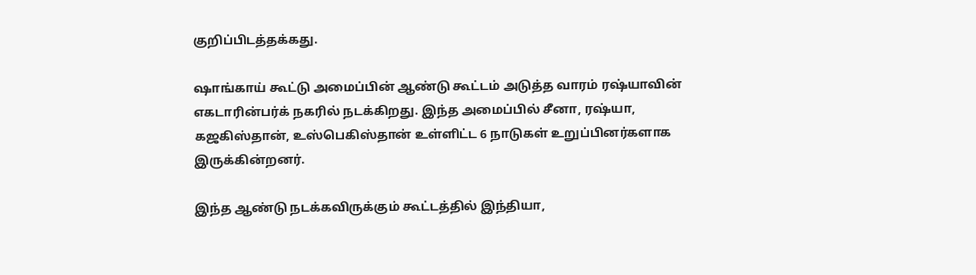குறிப்பிடத்தக்கது.

ஷாங்காய் கூட்டு அமைப்பின் ஆண்டு கூட்டம் அடுத்த வாரம் ரஷ்யாவின் எகடாரின்பர்க் நகரில் நடக்கிறது. இந்த அமைப்பில் சீனா, ரஷ்யா, கஜகிஸ்தான், உஸ்பெகிஸ்தான் உள்ளிட்ட 6 நாடுகள் உறுப்பினர்களாக இருக்கின்றனர்.

இந்த ஆண்டு நடக்கவிருக்கும் கூட்டத்தில் இந்தியா,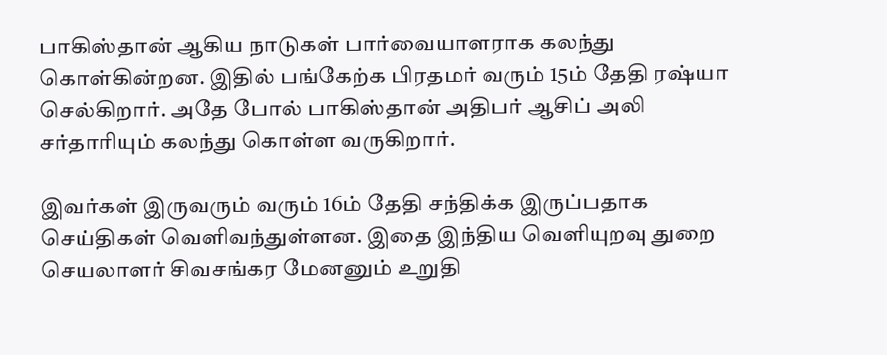பாகிஸ்தான் ஆகிய நாடுகள் பார்வையாளராக கலந்து கொள்கின்றன. இதில் பங்கேற்க பிரதமர் வரும் 15ம் தேதி ரஷ்யா செல்கிறார். அதே போல் பாகிஸ்தான் அதிபர் ஆசிப் அலி சர்தாரியும் கலந்து கொள்ள வருகிறார்.

இவர்கள் இருவரும் வரும் 16ம் தேதி சந்திக்க இருப்பதாக செய்திகள் வெளிவந்துள்ளன. இதை இந்திய வெளியுறவு துறை செயலாளர் சிவசங்கர மேனனும் உறுதி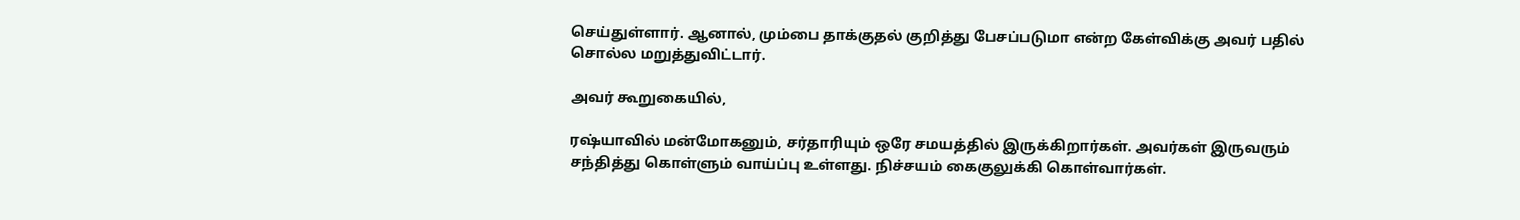செய்துள்ளார். ஆனால், மும்பை தாக்குதல் குறித்து பேசப்படுமா என்ற கேள்விக்கு அவர் பதில் சொல்ல மறுத்துவிட்டார்.

அவர் கூறுகையில்,

ரஷ்யாவில் மன்மோகனும், சர்தாரியும் ஒரே சமயத்தில் இருக்கிறார்கள். அவர்கள் இருவரும் சந்தித்து கொள்ளும் வாய்ப்பு உள்ளது. நிச்சயம் கைகுலுக்கி கொள்வார்கள்.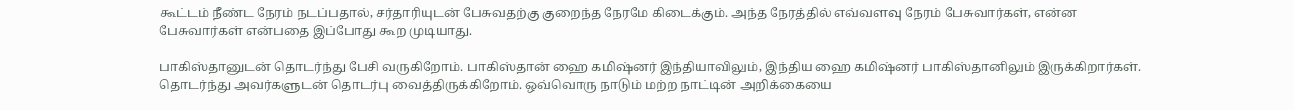கூட்டம் நீண்ட நேரம் நடப்பதால், சர்தாரியுடன் பேசுவதற்கு குறைந்த நேரமே கிடைக்கும். அந்த நேரத்தில் எவ்வளவு நேரம் பேசுவார்கள், என்ன பேசுவார்கள் என்பதை இப்போது கூற முடியாது.

பாகிஸ்தானுடன் தொடர்ந்து பேசி வருகிறோம். பாகிஸ்தான் ஹை கமிஷ்னர் இந்தியாவிலும், இந்திய ஹை கமிஷ்னர் பாகிஸ்தானிலும் இருக்கிறார்கள். தொடர்ந்து அவர்களுடன் தொடர்பு வைத்திருக்கிறோம். ஒவ்வொரு நாடும் மற்ற நாட்டின் அறிக்கையை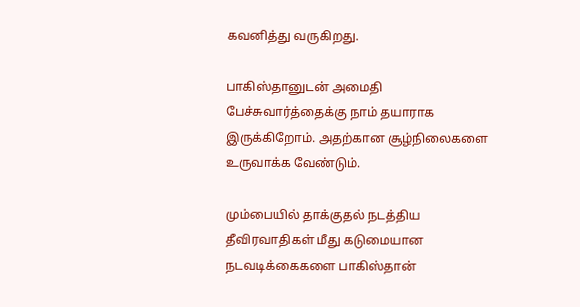கவனித்து வருகிறது.

பாகிஸ்தானுடன் அமைதி பேச்சுவார்த்தைக்கு நாம் தயாராக இருக்கிறோம். அதற்கான சூழ்நிலைகளை உருவாக்க வேண்டும்.

மும்பையில் தாக்குதல் நடத்திய தீவிரவாதிகள் மீது கடுமையான நடவடிக்கைகளை பாகிஸ்தான்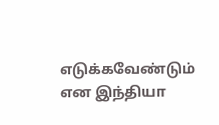எடுக்கவேண்டும் என இந்தியா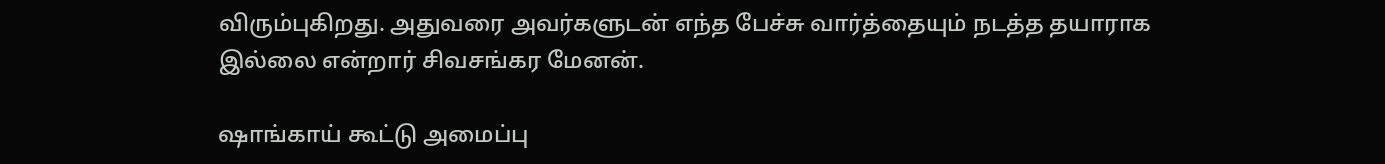விரும்புகிறது. அதுவரை அவர்களுடன் எந்த பேச்சு வார்த்தையும் நடத்த தயாராக இல்லை என்றார் சிவசங்கர மேனன்.

ஷாங்காய் கூட்டு அமைப்பு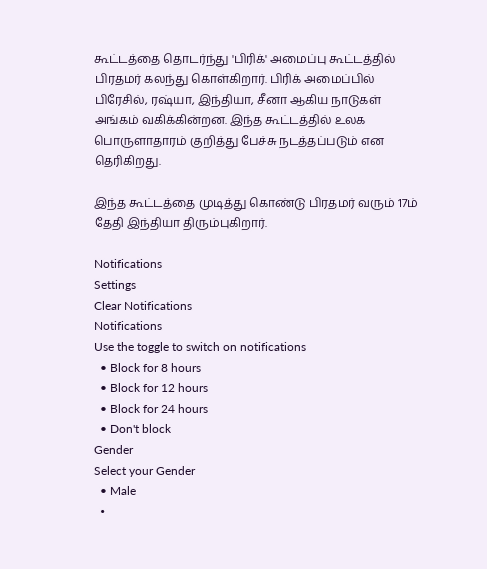கூட்டத்தை தொடர்ந்து 'பிரிக்' அமைப்பு கூட்டத்தில் பிரதமர் கலந்து கொள்கிறார். பிரிக் அமைப்பில் பிரேசில், ரஷ்யா, இந்தியா, சீனா ஆகிய நாடுகள் அங்கம் வகிக்கின்றன. இந்த கூட்டத்தில் உலக பொருளாதாரம் குறித்து பேச்சு நடத்தப்படும் என தெரிகிறது.

இந்த கூட்டத்தை முடித்து கொண்டு பிரதமர் வரும் 17ம் தேதி இந்தியா திரும்புகிறார்.

Notifications
Settings
Clear Notifications
Notifications
Use the toggle to switch on notifications
  • Block for 8 hours
  • Block for 12 hours
  • Block for 24 hours
  • Don't block
Gender
Select your Gender
  • Male
  •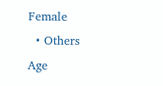Female
  • Others
Age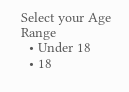Select your Age Range
  • Under 18
  • 18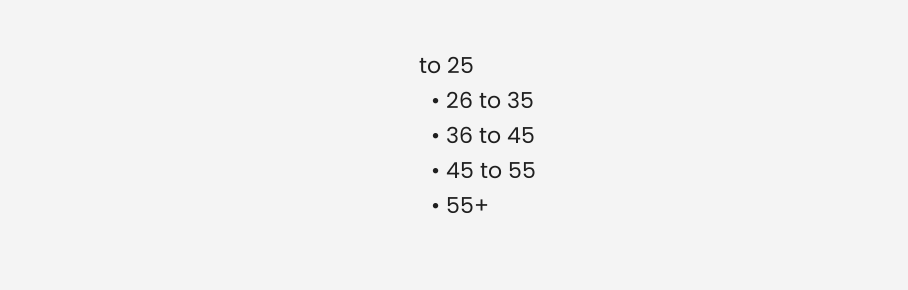to 25
  • 26 to 35
  • 36 to 45
  • 45 to 55
  • 55+